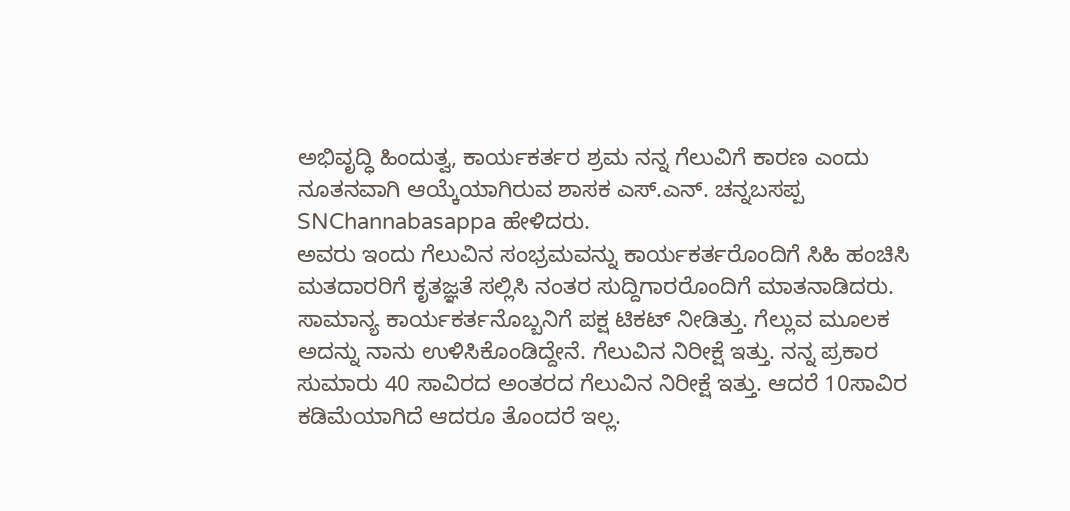ಅಭಿವೃದ್ಧಿ ಹಿಂದುತ್ವ, ಕಾರ್ಯಕರ್ತರ ಶ್ರಮ ನನ್ನ ಗೆಲುವಿಗೆ ಕಾರಣ ಎಂದು ನೂತನವಾಗಿ ಆಯ್ಕೆಯಾಗಿರುವ ಶಾಸಕ ಎಸ್.ಎನ್. ಚನ್ನಬಸಪ್ಪ SNChannabasappa ಹೇಳಿದರು.
ಅವರು ಇಂದು ಗೆಲುವಿನ ಸಂಭ್ರಮವನ್ನು ಕಾರ್ಯಕರ್ತರೊಂದಿಗೆ ಸಿಹಿ ಹಂಚಿಸಿ ಮತದಾರರಿಗೆ ಕೃತಜ್ಞತೆ ಸಲ್ಲಿಸಿ ನಂತರ ಸುದ್ದಿಗಾರರೊಂದಿಗೆ ಮಾತನಾಡಿದರು.
ಸಾಮಾನ್ಯ ಕಾರ್ಯಕರ್ತನೊಬ್ಬನಿಗೆ ಪಕ್ಷ ಟಿಕಟ್ ನೀಡಿತ್ತು. ಗೆಲ್ಲುವ ಮೂಲಕ ಅದನ್ನು ನಾನು ಉಳಿಸಿಕೊಂಡಿದ್ದೇನೆ. ಗೆಲುವಿನ ನಿರೀಕ್ಷೆ ಇತ್ತು. ನನ್ನ ಪ್ರಕಾರ ಸುಮಾರು 40 ಸಾವಿರದ ಅಂತರದ ಗೆಲುವಿನ ನಿರೀಕ್ಷೆ ಇತ್ತು. ಆದರೆ 10ಸಾವಿರ ಕಡಿಮೆಯಾಗಿದೆ ಆದರೂ ತೊಂದರೆ ಇಲ್ಲ.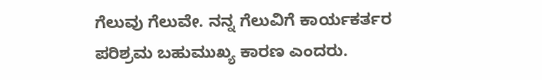ಗೆಲುವು ಗೆಲುವೇ. ನನ್ನ ಗೆಲುವಿಗೆ ಕಾರ್ಯಕರ್ತರ ಪರಿಶ್ರಮ ಬಹುಮುಖ್ಯ ಕಾರಣ ಎಂದರು.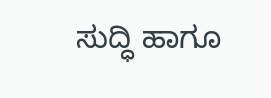ಸುದ್ಧಿ ಹಾಗೂ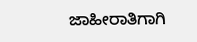ಜಾಹೀರಾತಿಗಾಗಿ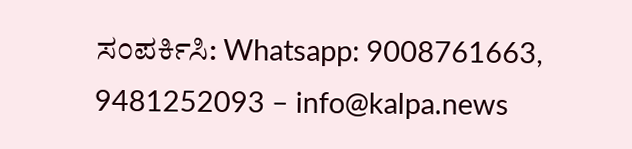ಸಂಪರ್ಕಿಸಿ: Whatsapp: 9008761663, 9481252093 – info@kalpa.news